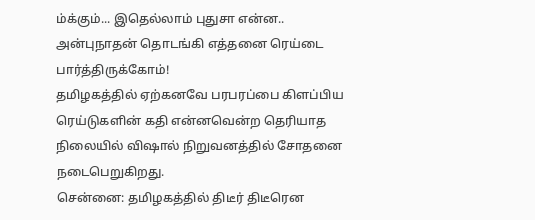ம்க்கும்... இதெல்லாம் புதுசா என்ன.. அன்புநாதன் தொடங்கி எத்தனை ரெய்டை பார்த்திருக்கோம்!
தமிழகத்தில் ஏற்கனவே பரபரப்பை கிளப்பிய ரெய்டுகளின் கதி என்னவென்ற தெரியாத நிலையில் விஷால் நிறுவனத்தில் சோதனை நடைபெறுகிறது.
சென்னை: தமிழகத்தில் திடீர் திடீரென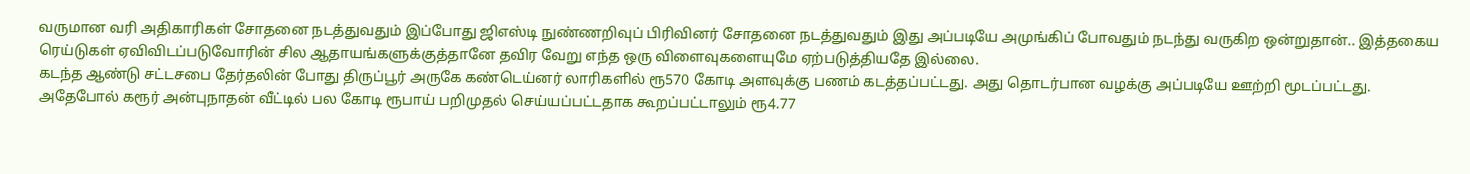வருமான வரி அதிகாரிகள் சோதனை நடத்துவதும் இப்போது ஜிஎஸ்டி நுண்ணறிவுப் பிரிவினர் சோதனை நடத்துவதும் இது அப்படியே அமுங்கிப் போவதும் நடந்து வருகிற ஒன்றுதான்.. இத்தகைய ரெய்டுகள் ஏவிவிடப்படுவோரின் சில ஆதாயங்களுக்குத்தானே தவிர வேறு எந்த ஒரு விளைவுகளையுமே ஏற்படுத்தியதே இல்லை.
கடந்த ஆண்டு சட்டசபை தேர்தலின் போது திருப்பூர் அருகே கண்டெய்னர் லாரிகளில் ரூ570 கோடி அளவுக்கு பணம் கடத்தப்பட்டது. அது தொடர்பான வழக்கு அப்படியே ஊற்றி மூடப்பட்டது.
அதேபோல் கரூர் அன்புநாதன் வீட்டில் பல கோடி ரூபாய் பறிமுதல் செய்யப்பட்டதாக கூறப்பட்டாலும் ரூ4.77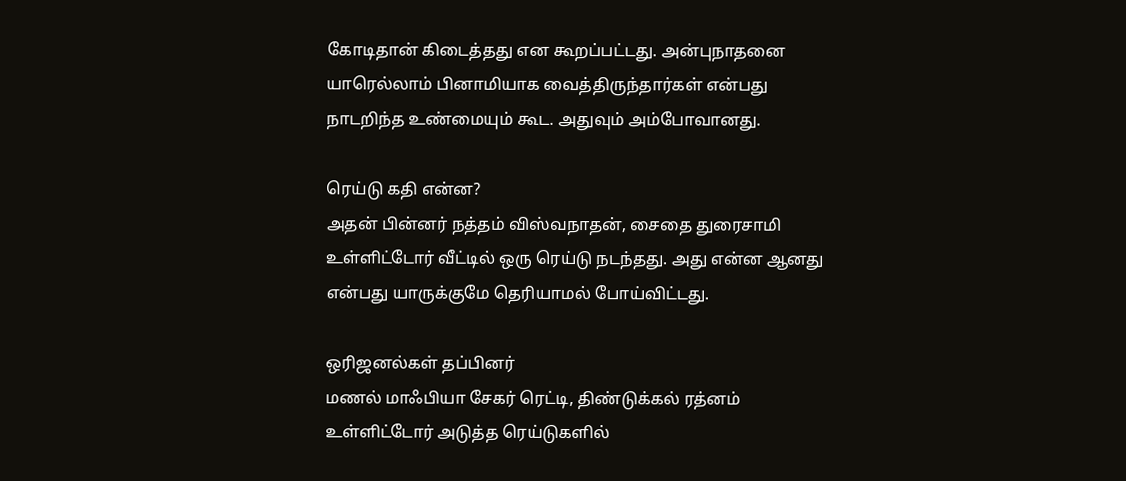கோடிதான் கிடைத்தது என கூறப்பட்டது. அன்புநாதனை யாரெல்லாம் பினாமியாக வைத்திருந்தார்கள் என்பது நாடறிந்த உண்மையும் கூட. அதுவும் அம்போவானது.

ரெய்டு கதி என்ன?
அதன் பின்னர் நத்தம் விஸ்வநாதன், சைதை துரைசாமி உள்ளிட்டோர் வீட்டில் ஒரு ரெய்டு நடந்தது. அது என்ன ஆனது என்பது யாருக்குமே தெரியாமல் போய்விட்டது.

ஒரிஜனல்கள் தப்பினர்
மணல் மாஃபியா சேகர் ரெட்டி, திண்டுக்கல் ரத்னம் உள்ளிட்டோர் அடுத்த ரெய்டுகளில்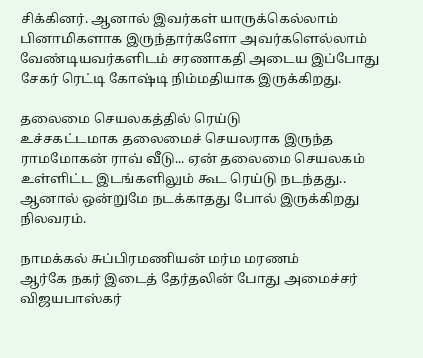சிக்கினர். ஆனால் இவர்கள் யாருக்கெல்லாம் பினாமிகளாக இருந்தார்களோ அவர்களெல்லாம் வேண்டியவர்களிடம் சரணாகதி அடைய இப்போது சேகர் ரெட்டி கோஷ்டி நிம்மதியாக இருக்கிறது.

தலைமை செயலகத்தில் ரெய்டு
உச்சகட்டமாக தலைமைச் செயலராக இருந்த ராமமோகன் ராவ் வீடு... ஏன் தலைமை செயலகம் உள்ளிட்ட இடங்களிலும் கூட ரெய்டு நடந்தது.. ஆனால் ஒன்றுமே நடக்காதது போல் இருக்கிறது நிலவரம்.

நாமக்கல் சுப்பிரமணியன் மர்ம மரணம்
ஆர்கே நகர் இடைத் தேர்தலின் போது அமைச்சர் விஜயபாஸ்கர்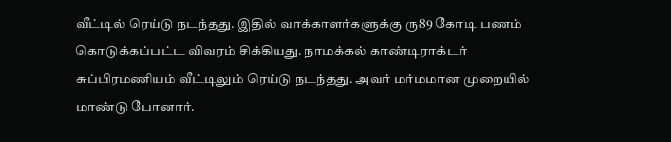வீட்டில் ரெய்டு நடந்தது. இதில் வாக்காளர்களுக்கு ரு89 கோடி பணம் கொடுக்கப்பட்ட விவரம் சிக்கியது. நாமக்கல் காண்டிராக்டர் சுப்பிரமணியம் வீட்டிலும் ரெய்டு நடந்தது. அவர் மர்மமான முறையில் மாண்டு போனார்.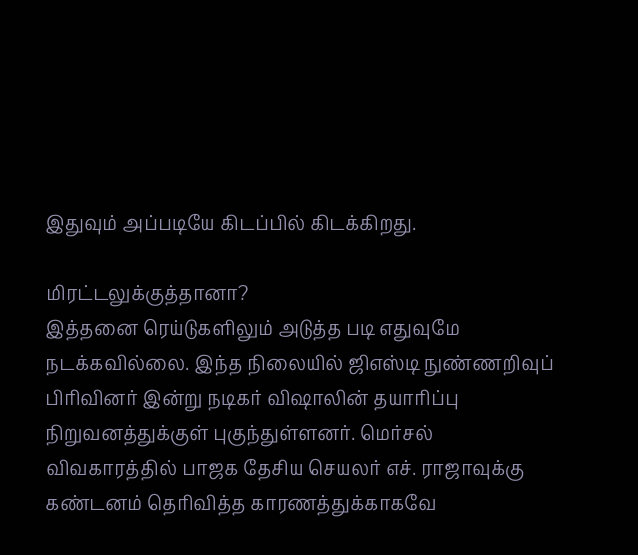இதுவும் அப்படியே கிடப்பில் கிடக்கிறது.

மிரட்டலுக்குத்தானா?
இத்தனை ரெய்டுகளிலும் அடுத்த படி எதுவுமே நடக்கவில்லை. இந்த நிலையில் ஜிஎஸ்டி நுண்ணறிவுப் பிரிவினர் இன்று நடிகர் விஷாலின் தயாரிப்பு நிறுவனத்துக்குள் புகுந்துள்ளனர். மெர்சல் விவகாரத்தில் பாஜக தேசிய செயலர் எச். ராஜாவுக்கு கண்டனம் தெரிவித்த காரணத்துக்காகவே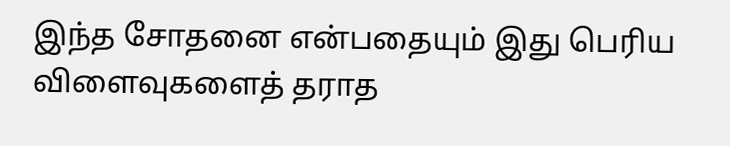இந்த சோதனை என்பதையும் இது பெரிய விளைவுகளைத் தராத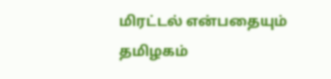மிரட்டல் என்பதையும் தமிழகம்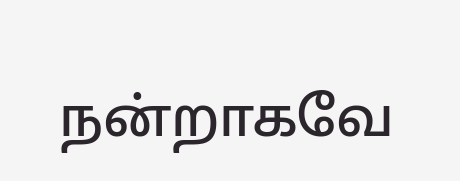நன்றாகவே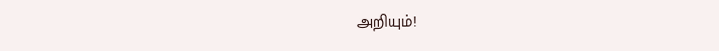அறியும்!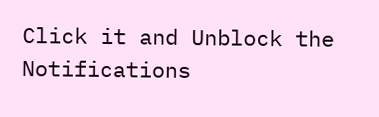Click it and Unblock the Notifications